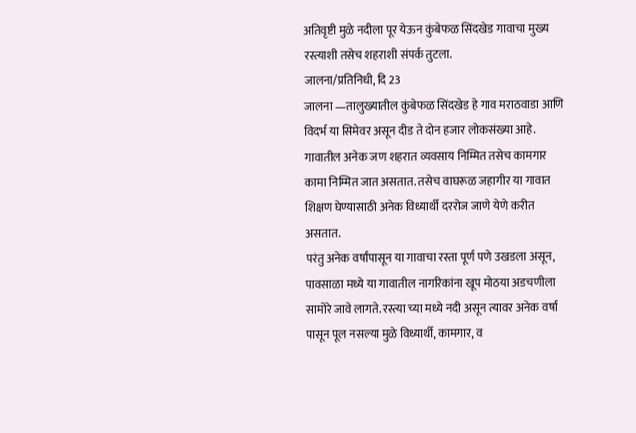अतिवृष्टी मुळे नदीला पूर येऊन कुंबेफळ सिंदखेड गावाचा मुख्य रस्त्याशी तसेच शहराशी संपर्क तुटला.
जालना/प्रतिनिधी, दि 23
जालना —तालुख्यातील कुंबेफळ सिंदखेड हे गाव मराठवाडा आणि विदर्भ या सिमेवर असून दीड ते दोन हजार लोकसंख्या आहे. गावातील अनेक जण शहरात व्यवसाय निम्मित तसेच कामगार कामा निम्मित जात असतात. तसेच वाघरूळ जहागीर या गावात शिक्षण घेण्यासाठी अनेक विध्यार्थी दररोज जाणे येणे करीत असतात.
परंतु अनेक वर्षांपासून या गावाचा रस्ता पूर्ण पणे उखडला असून, पावसाळा मध्ये या गावातील नागरिकांना खूप मोठया अडचणीला सामोरे जावे लागते. रस्त्या च्या मध्ये नदी असून त्यावर अनेक वर्षा पासून पूल नसल्या मुळे विध्यार्थी, कामगार, व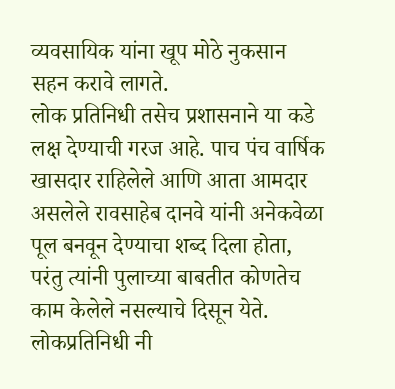व्यवसायिक यांना खूप मोठे नुकसान सहन करावे लागते.
लोक प्रतिनिधी तसेच प्रशासनाने या कडे लक्ष देण्याची गरज आहे. पाच पंच वार्षिक खासदार राहिलेले आणि आता आमदार असलेले रावसाहेब दानवे यांनी अनेकवेळा पूल बनवून देण्याचा शब्द दिला होता, परंतु त्यांनी पुलाच्या बाबतीत कोणतेच काम केलेले नसल्याचे दिसून येते.
लोकप्रतिनिधी नी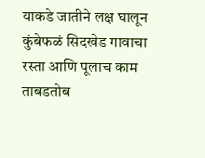याकडे जातीने लक्ष घालून कुंबेफळं सिदखेड गावाचा रस्ता आणि पूलाच काम ताबडतोब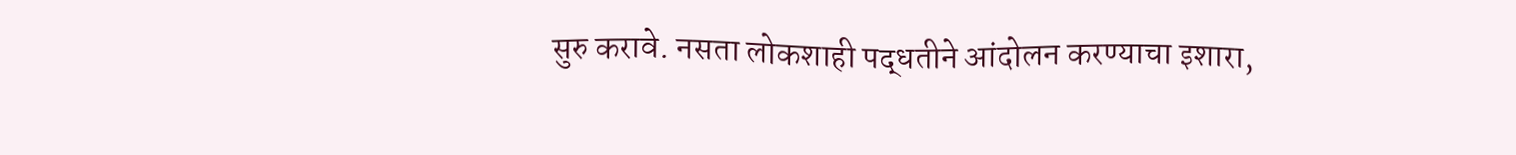सुरु करावे. नसता लोकशाही पद्धतीने आंदोलन करण्याचा इशारा,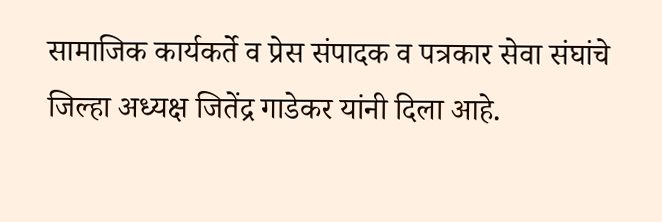सामाजिक कार्यकर्ते व प्रेस संपादक व पत्रकार सेवा संघांचे जिल्हा अध्यक्ष जितेंद्र गाडेकर यांनी दिला आहे.